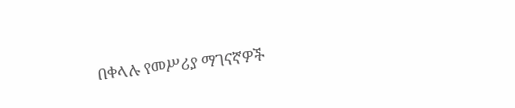በቀላሉ የመሥሪያ ማገናኛዎች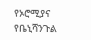የኦሮሚያና የቤኒሻንጉል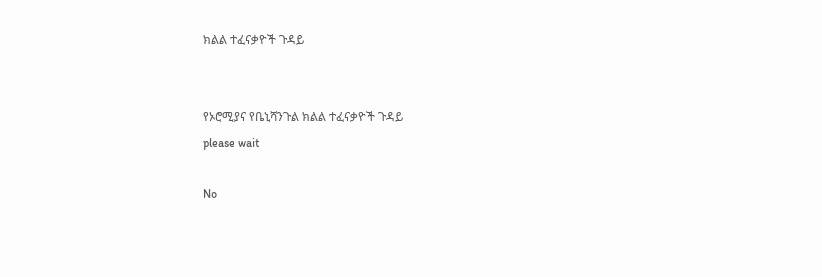ክልል ተፈናቃዮች ጉዳይ


የኦሮሚያና የቤኒሻንጉል ክልል ተፈናቃዮች ጉዳይ
please wait

No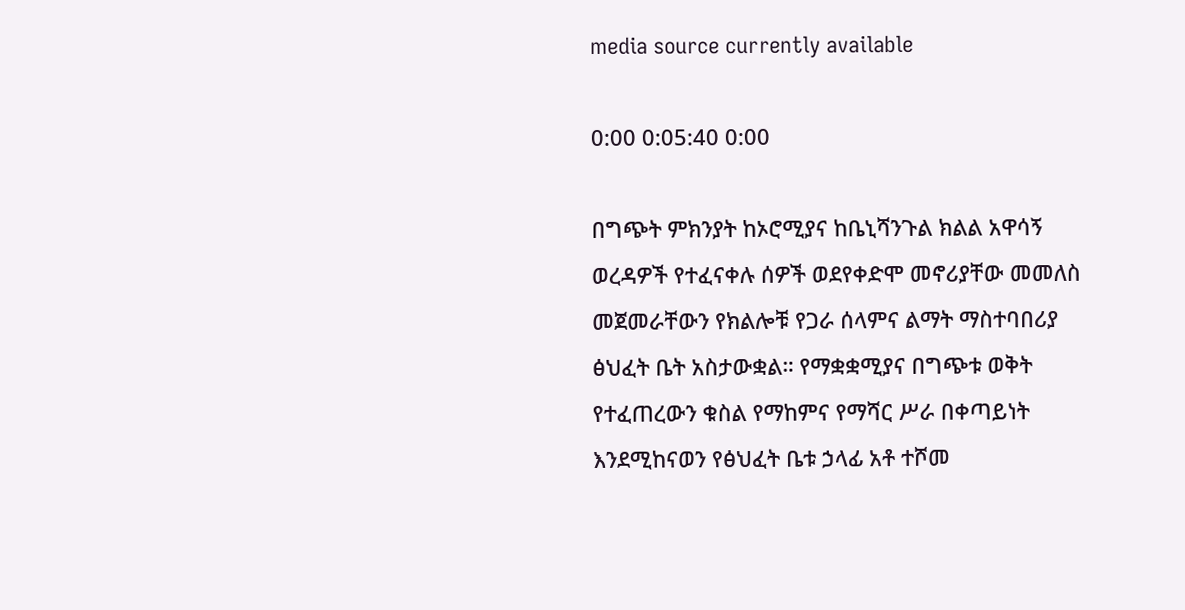media source currently available

0:00 0:05:40 0:00

በግጭት ምክንያት ከኦሮሚያና ከቤኒሻንጉል ክልል አዋሳኝ ወረዳዎች የተፈናቀሉ ሰዎች ወደየቀድሞ መኖሪያቸው መመለስ መጀመራቸውን የክልሎቹ የጋራ ሰላምና ልማት ማስተባበሪያ ፅህፈት ቤት አስታውቋል። የማቋቋሚያና በግጭቱ ወቅት የተፈጠረውን ቁስል የማከምና የማሻር ሥራ በቀጣይነት እንደሚከናወን የፅህፈት ቤቱ ኃላፊ አቶ ተሾመ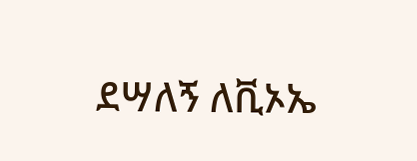ደሣለኝ ለቪኦኤ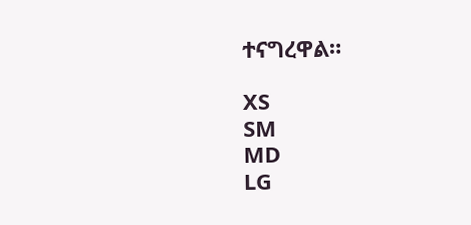ተናግረዋል።

XS
SM
MD
LG